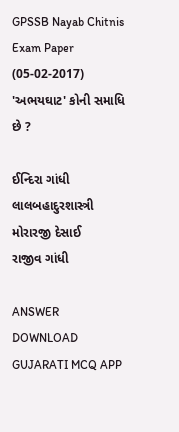GPSSB Nayab Chitnis Exam Paper (05-02-2017)
'અભયઘાટ' કોની સમાધિ છે ?

ઈન્દિરા ગાંધી
લાલબહાદુરશાસ્ત્રી
મોરારજી દેસાઈ
રાજીવ ગાંધી

ANSWER DOWNLOAD GUJARATI MCQ APP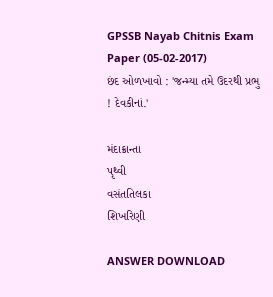GPSSB Nayab Chitnis Exam Paper (05-02-2017)
છંદ ઓળખાવો : 'જન્મ્યા તમે ઉદરથી પ્રભુ ! દેવકીનાં.'

મંદાક્રાન્તા
પૃથ્વી
વસંતતિલકા
શિખરિણી

ANSWER DOWNLOAD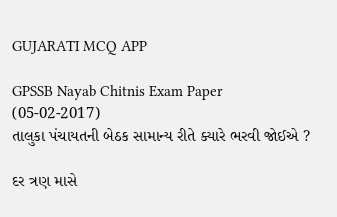GUJARATI MCQ APP

GPSSB Nayab Chitnis Exam Paper (05-02-2017)
તાલુકા પંચાયતની બેઠક સામાન્ય રીતે ક્યારે ભરવી જોઈએ ?

દર ત્રણ માસે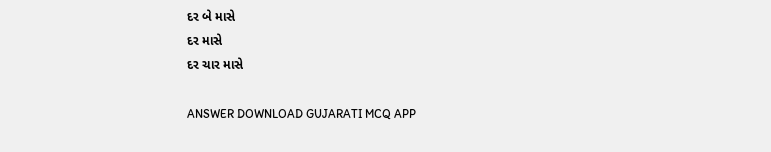દર બે માસે
દર માસે
દર ચાર માસે

ANSWER DOWNLOAD GUJARATI MCQ APP